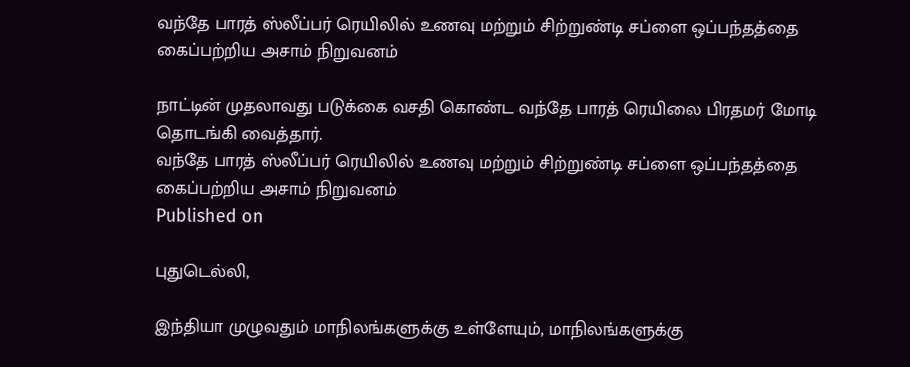வந்தே பாரத் ஸ்லீப்பர் ரெயிலில் உணவு மற்றும் சிற்றுண்டி சப்ளை ஒப்பந்தத்தை கைப்பற்றிய அசாம் நிறுவனம்

நாட்டின் முதலாவது படுக்கை வசதி கொண்ட வந்தே பாரத் ரெயிலை பிரதமர் மோடி தொடங்கி வைத்தார்.
வந்தே பாரத் ஸ்லீப்பர் ரெயிலில் உணவு மற்றும் சிற்றுண்டி சப்ளை ஒப்பந்தத்தை கைப்பற்றிய அசாம் நிறுவனம்
Published on

புதுடெல்லி,

இந்தியா முழுவதும் மாநிலங்களுக்கு உள்ளேயும், மாநிலங்களுக்கு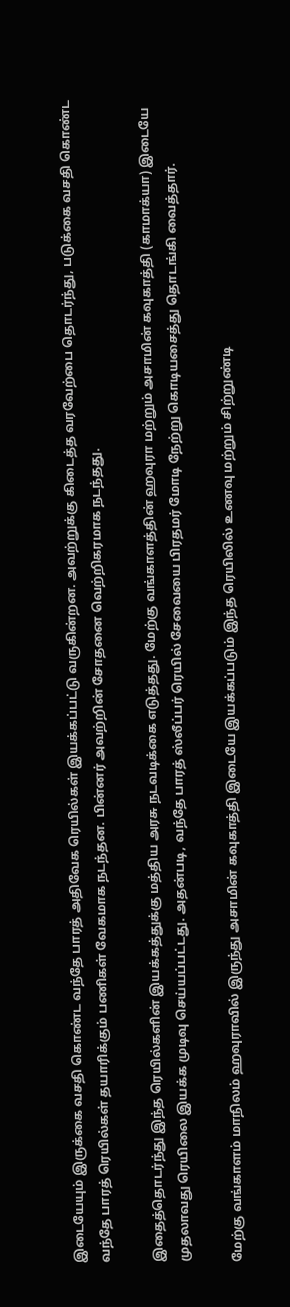இடையேயும் இருக்கை வசதி கொண்ட வந்தே பாரத் அதிவேக ரெயில்கள் இயக்கப்பட்டு வருகின்றன. அவற்றுக்கு கிடைத்த வரவேற்பை தொடர்ந்து, படுக்கை வசதி கொண்ட வந்தே பாரத் ரெயில்கள் தயாரிக்கும் பணிகள் வேகமாக நடந்தன. பின்னர் அவற்றின் சோதனை வெற்றிகரமாக நடந்தது.

இதைத்தொடர்ந்து இந்த ரெயில்களின் இயக்கத்துக்கு மத்திய அரசு நடவடிக்கை எடுத்தது. மேற்கு வங்காளத்தின் ஹவுரா மற்றும் அசாமின் கவுகாத்தி (காமாக்யா) இடையே முதலாவது ரெயிலை இயக்க முடிவு செய்யப்பட்டது. அதன்படி, வந்தே பாரத் ஸ்லீப்பர் ரெயில் சேவையை பிரதமர் மோடி நேற்று கொடியசைத்து தொடங்கி வைத்தார்.

மேற்கு வங்காளம் மாநிலம் ஹவுராவில் இருந்து அசாமின் கவுகாத்தி இடையே இயக்கப்படும் இந்த ரெயிலில் உணவு மற்றும் சிற்றுண்டி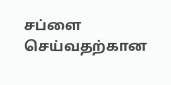சப்ளை செய்வதற்கான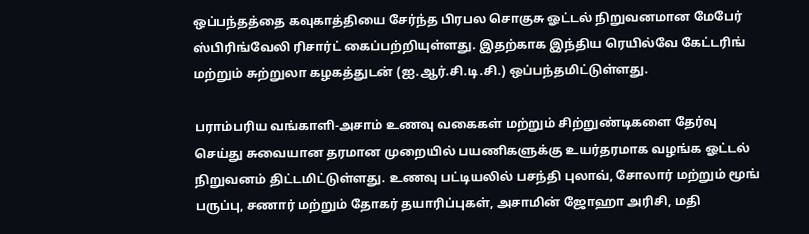ஒப்பந்தத்தை கவுகாத்தியை சேர்ந்த பிரபல சொகுசு ஓட்டல் நிறுவனமான மேபேர் ஸ்பிரிங்வேலி ரிசார்ட் கைப்பற்றியுள்ளது. இதற்காக இந்திய ரெயில்வே கேட்டரிங் மற்றும் சுற்றுலா கழகத்துடன் (ஐ.ஆர்.சி.டி.சி.) ஒப்பந்தமிட்டுள்ளது.

பராம்பரிய வங்காளி-அசாம் உணவு வகைகள் மற்றும் சிற்றுண்டிகளை தேர்வு செய்து சுவையான தரமான முறையில் பயணிகளுக்கு உயர்தரமாக வழங்க ஓட்டல் நிறுவனம் திட்டமிட்டுள்ளது. உணவு பட்டியலில் பசந்தி புலாவ், சோலார் மற்றும் மூங் பருப்பு, சணார் மற்றும் தோகர் தயாரிப்புகள், அசாமின் ஜோஹா அரிசி, மதி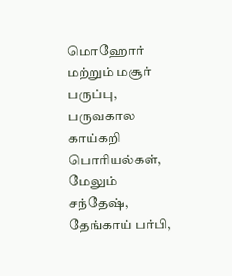மொஹோர் மற்றும் மசூர் பருப்பு, பருவகால காய்கறி பொரியல்கள், மேலும் சந்தேஷ், தேங்காய் பர்பி,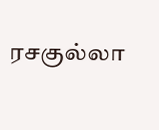ரசகுல்லா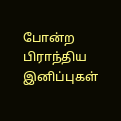போன்ற பிராந்திய இனிப்புகள்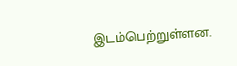இடம்பெற்றுள்ளன.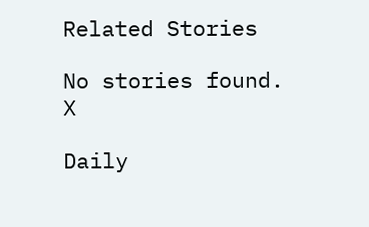Related Stories

No stories found.
X

Daily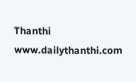Thanthi
www.dailythanthi.com